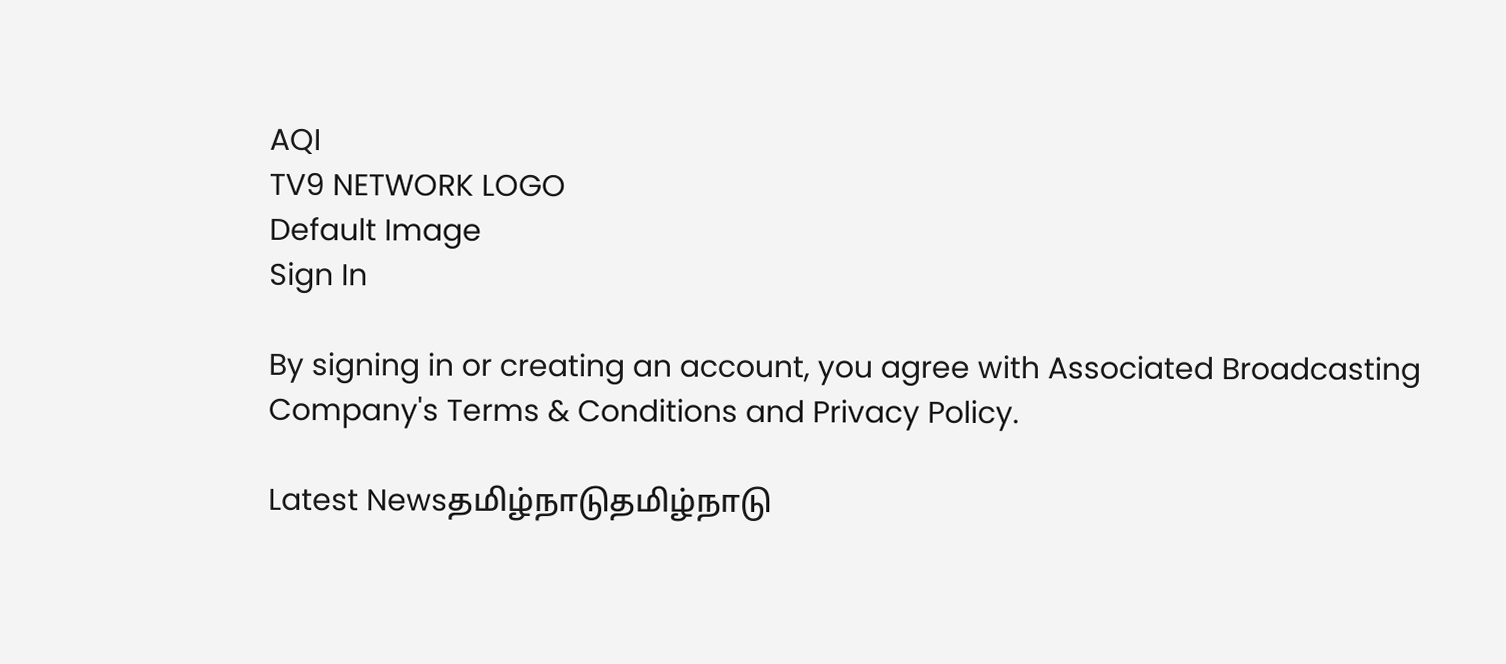AQI
TV9 NETWORK LOGO
Default Image
Sign In

By signing in or creating an account, you agree with Associated Broadcasting Company's Terms & Conditions and Privacy Policy.

Latest Newsதமிழ்நாடுதமிழ்நாடு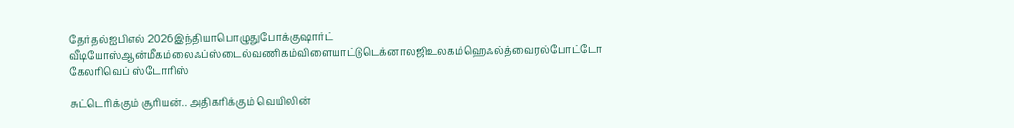தேர்தல்ஐபிஎல் 2026இந்தியாபொழுதுபோக்குஷார்ட் வீடியோஸ்ஆன்மீகம்லைஃப்ஸ்டைல்வணிகம்விளையாட்டுடெக்னாலஜிஉலகம்ஹெஃல்த்வைரல்போட்டோ கேலரிவெப் ஸ்டோரிஸ்

சுட்டெரிக்கும் சூரியன்.. அதிகரிக்கும் வெயிலின்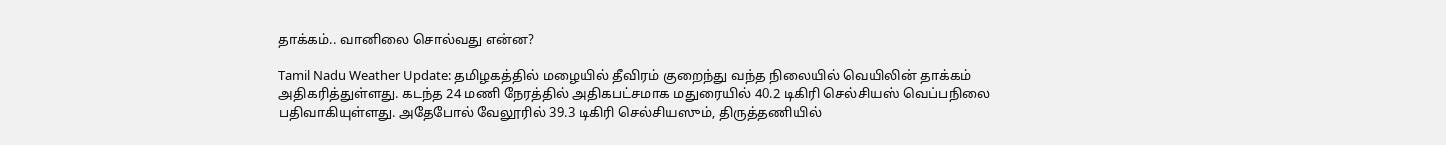தாக்கம்.. வானிலை சொல்வது என்ன?

Tamil Nadu Weather Update: தமிழகத்தில் மழையில் தீவிரம் குறைந்து வந்த நிலையில் வெயிலின் தாக்கம் அதிகரித்துள்ளது. கடந்த 24 மணி நேரத்தில் அதிகபட்சமாக மதுரையில் 40.2 டிகிரி செல்சியஸ் வெப்பநிலை பதிவாகியுள்ளது. அதேபோல் வேலூரில் 39.3 டிகிரி செல்சியஸும், திருத்தணியில்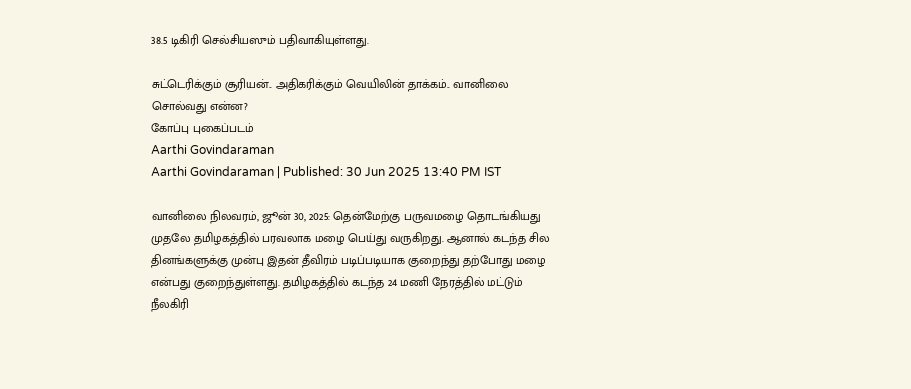38.5 டிகிரி செல்சியஸும் பதிவாகியுள்ளது.

சுட்டெரிக்கும் சூரியன்.. அதிகரிக்கும் வெயிலின் தாக்கம்.. வானிலை சொல்வது என்ன?
கோப்பு புகைப்படம்
Aarthi Govindaraman
Aarthi Govindaraman | Published: 30 Jun 2025 13:40 PM IST

வானிலை நிலவரம், ஜூன் 30, 2025: தென்மேற்கு பருவமழை தொடங்கியது முதலே தமிழகத்தில் பரவலாக மழை பெய்து வருகிறது. ஆனால் கடந்த சில தினங்களுக்கு முன்பு இதன் தீவிரம் படிப்படியாக குறைந்து தற்போது மழை என்பது குறைந்துள்ளது. தமிழகத்தில் கடந்த 24 மணி நேரத்தில் மட்டும் நீலகிரி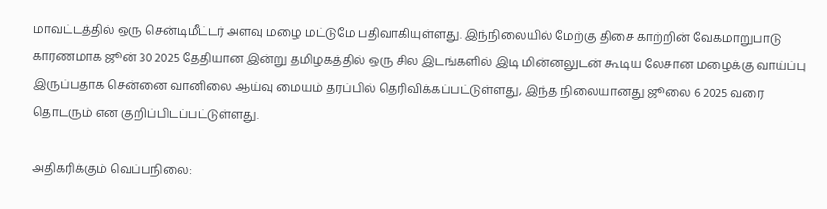மாவட்டத்தில் ஒரு சென்டிமீட்டர் அளவு மழை மட்டுமே பதிவாகியுள்ளது. இந்நிலையில் மேற்கு திசை காற்றின் வேகமாறுபாடு காரணமாக ஜூன் 30 2025 தேதியான இன்று தமிழகத்தில் ஒரு சில இடங்களில் இடி மின்னலுடன் கூடிய லேசான மழைக்கு வாய்ப்பு இருப்பதாக சென்னை வானிலை ஆய்வு மையம் தரப்பில் தெரிவிக்கப்பட்டுள்ளது, இந்த நிலையானது ஜூலை 6 2025 வரை தொடரும் என குறிப்பிடப்பட்டுள்ளது.

அதிகரிக்கும் வெப்பநிலை: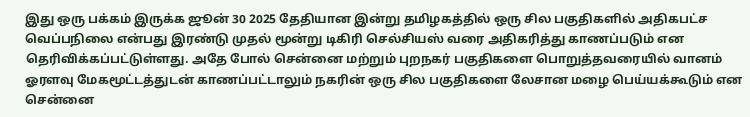இது ஒரு பக்கம் இருக்க ஜூன் 30 2025 தேதியான இன்று தமிழகத்தில் ஒரு சில பகுதிகளில் அதிகபட்ச வெப்பநிலை என்பது இரண்டு முதல் மூன்று டிகிரி செல்சியஸ் வரை அதிகரித்து காணப்படும் என தெரிவிக்கப்பட்டுள்ளது. அதே போல் சென்னை மற்றும் புறநகர் பகுதிகளை பொறுத்தவரையில் வானம் ஓரளவு மேகமூட்டத்துடன் காணப்பட்டாலும் நகரின் ஒரு சில பகுதிகளை லேசான மழை பெய்யக்கூடும் என சென்னை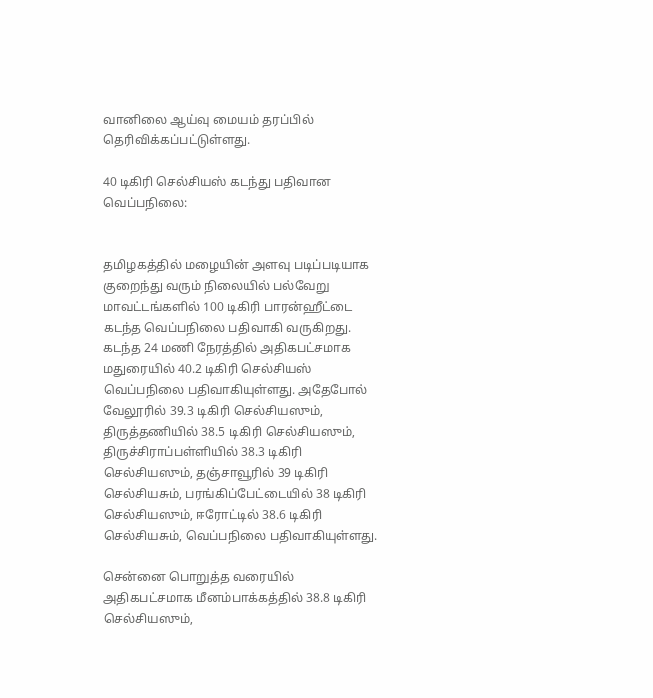வானிலை ஆய்வு மையம் தரப்பில் தெரிவிக்கப்பட்டுள்ளது.

40 டிகிரி செல்சியஸ் கடந்து பதிவான வெப்பநிலை:


தமிழகத்தில் மழையின் அளவு படிப்படியாக குறைந்து வரும் நிலையில் பல்வேறு மாவட்டங்களில் 100 டிகிரி பாரன்ஹீட்டை கடந்த வெப்பநிலை பதிவாகி வருகிறது. கடந்த 24 மணி நேரத்தில் அதிகபட்சமாக மதுரையில் 40.2 டிகிரி செல்சியஸ் வெப்பநிலை பதிவாகியுள்ளது. அதேபோல் வேலூரில் 39.3 டிகிரி செல்சியஸும், திருத்தணியில் 38.5 டிகிரி செல்சியஸும், திருச்சிராப்பள்ளியில் 38.3 டிகிரி செல்சியஸும், தஞ்சாவூரில் 39 டிகிரி செல்சியசும், பரங்கிப்பேட்டையில் 38 டிகிரி செல்சியஸும், ஈரோட்டில் 38.6 டிகிரி செல்சியசும், வெப்பநிலை பதிவாகியுள்ளது.

சென்னை பொறுத்த வரையில் அதிகபட்சமாக மீனம்பாக்கத்தில் 38.8 டிகிரி செல்சியஸும்,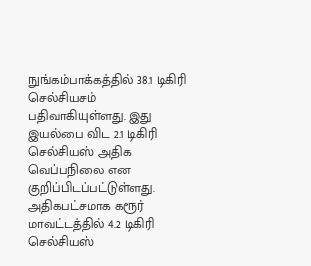நுங்கம்பாக்கத்தில் 38.1 டிகிரி செல்சியசம் பதிவாகியுள்ளது. இது இயல்பை விட 2.1 டிகிரி செல்சியஸ் அதிக வெப்பநிலை என குறிப்பிடப்பட்டுள்ளது. அதிகபட்சமாக கரூர் மாவட்டத்தில் 4.2 டிகிரி செல்சியஸ்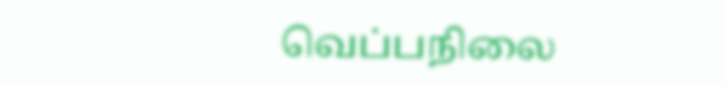வெப்பநிலை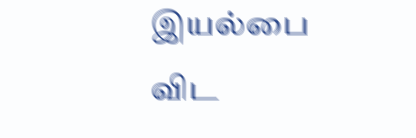இயல்பை விட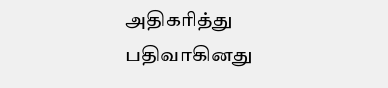அதிகரித்து பதிவாகினது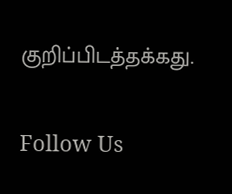குறிப்பிடத்தக்கது.

Follow Us